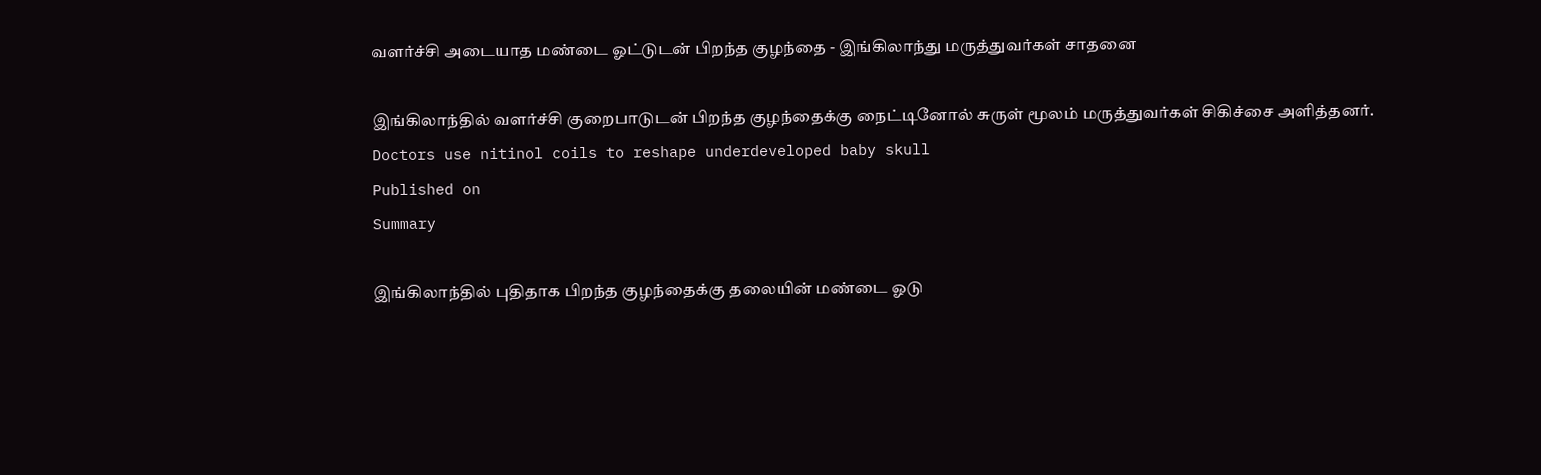வளர்ச்சி அடையாத மண்டை ஓட்டுடன் பிறந்த குழந்தை - இங்கிலாந்து மருத்துவர்கள் சாதனை

இங்கிலாந்தில் வளர்ச்சி குறைபாடுடன் பிறந்த குழந்தைக்கு நைட்டினோல் சுருள் மூலம் மருத்துவர்கள் சிகிச்சை அளித்தனர்.
Doctors use nitinol coils to reshape underdeveloped baby skull
Published on
Summary

இங்கிலாந்தில் புதிதாக பிறந்த குழந்தைக்கு தலையின் மண்டை ஓடு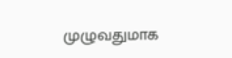முழுவதுமாக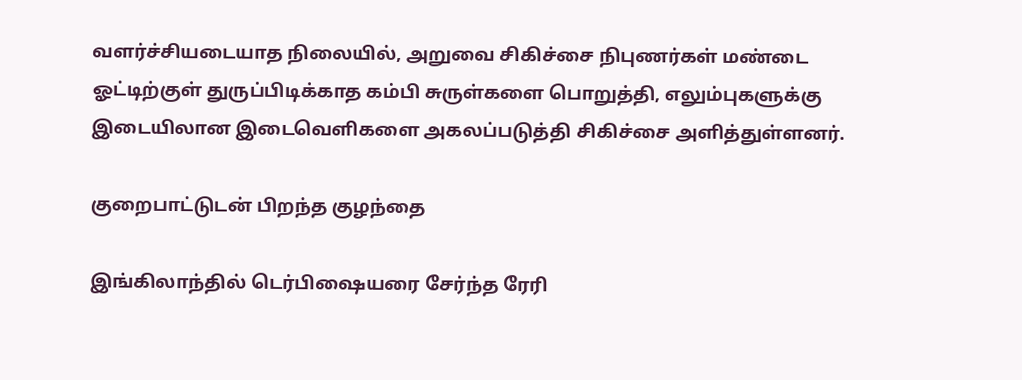வளர்ச்சியடையாத நிலையில், அறுவை சிகிச்சை நிபுணர்கள் மண்டை ஓட்டிற்குள் துருப்பிடிக்காத கம்பி சுருள்களை பொறுத்தி, எலும்புகளுக்கு இடையிலான இடைவெளிகளை அகலப்படுத்தி சிகிச்சை அளித்துள்ளனர்.

குறைபாட்டுடன் பிறந்த குழந்தை

இங்கிலாந்தில் டெர்பிஷையரை சேர்ந்த ரேரி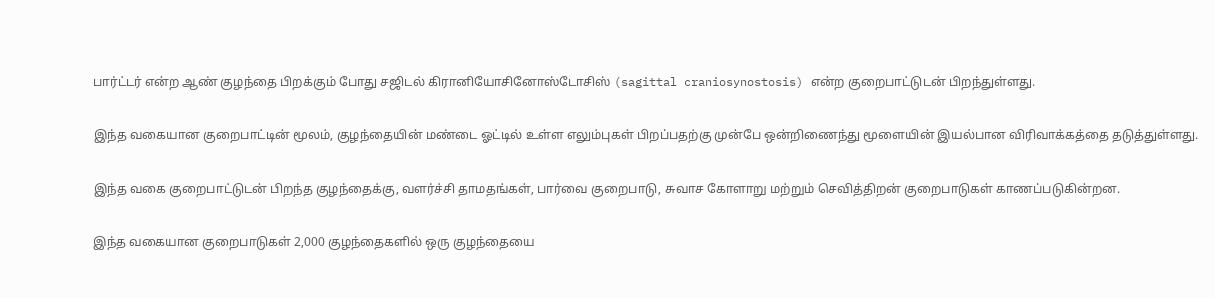பார்ட்டர் என்ற ஆண் குழந்தை பிறக்கும் போது சஜிடல் கிரானியோசினோஸ்டோசிஸ் (sagittal craniosynostosis) என்ற குறைபாட்டுடன் பிறந்துள்ளது.

இந்த வகையான குறைபாட்டின் மூலம், குழந்தையின் மண்டை ஓட்டில் உள்ள எலும்புகள் பிறப்பதற்கு முன்பே ஒன்றிணைந்து மூளையின் இயல்பான விரிவாக்கத்தை தடுத்துள்ளது.

இந்த வகை குறைபாட்டுடன் பிறந்த குழந்தைக்கு, வளர்ச்சி தாமதங்கள், பார்வை குறைபாடு, சுவாச கோளாறு மற்றும் செவித்திறன் குறைபாடுகள் காணப்படுகின்றன.

இந்த வகையான குறைபாடுகள் 2,000 குழந்தைகளில் ஒரு குழந்தையை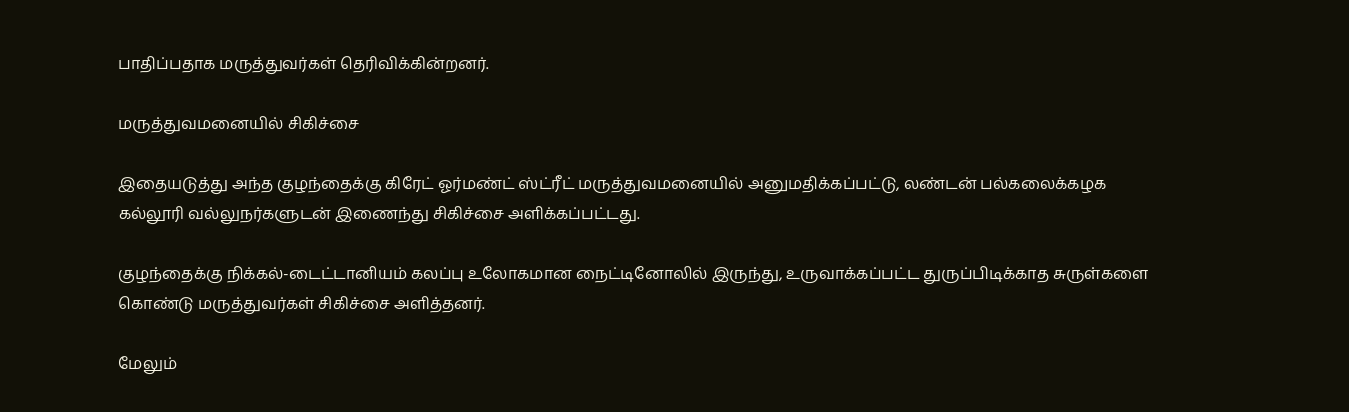பாதிப்பதாக மருத்துவர்கள் தெரிவிக்கின்றனர்.

மருத்துவமனையில் சிகிச்சை

இதையடுத்து அந்த குழந்தைக்கு கிரேட் ஓர்மண்ட் ஸ்ட்ரீட் மருத்துவமனையில் அனுமதிக்கப்பட்டு, லண்டன் பல்கலைக்கழக கல்லூரி வல்லுநர்களுடன் இணைந்து சிகிச்சை அளிக்கப்பட்டது.

குழந்தைக்கு நிக்கல்-டைட்டானியம் கலப்பு உலோகமான நைட்டினோலில் இருந்து, உருவாக்கப்பட்ட துருப்பிடிக்காத சுருள்களை கொண்டு மருத்துவர்கள் சிகிச்சை அளித்தனர்.

மேலும்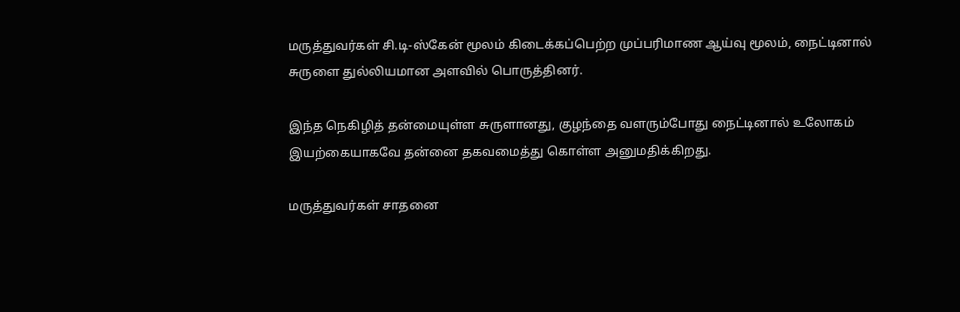மருத்துவர்கள் சி.டி-ஸ்கேன் மூலம் கிடைக்கப்பெற்ற முப்பரிமாண ஆய்வு மூலம், நைட்டினால் சுருளை துல்லியமான அளவில் பொருத்தினர்.

இந்த நெகிழித் தன்மையுள்ள சுருளானது, குழந்தை வளரும்போது நைட்டினால் உலோகம் இயற்கையாகவே தன்னை தகவமைத்து கொள்ள அனுமதிக்கிறது.

மருத்துவர்கள் சாதனை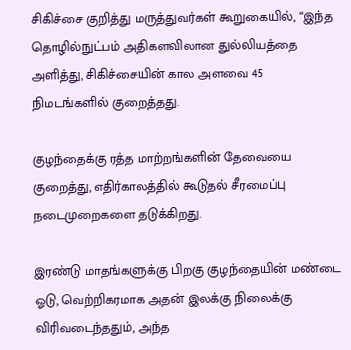சிகிச்சை குறித்து மருத்துவர்கள் கூறுகையில், “இந்த தொழில்நுட்பம் அதிகளவிலான துல்லியத்தை அளித்து, சிகிச்சையின் கால அளவை 45 நிமடங்களில் குறைத்தது.

குழந்தைக்கு ரத்த மாற்றங்களின் தேவையை குறைத்து, எதிர்காலத்தில் கூடுதல் சீரமைப்பு நடைமுறைகளை தடுக்கிறது.

இரண்டு மாதங்களுக்கு பிறகு குழந்தையின் மண்டை ஓடு, வெற்றிகரமாக அதன் இலக்கு நிலைக்கு விரிவடைந்ததும், அந்த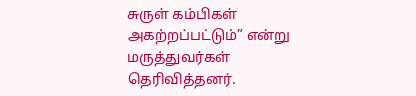சுருள் கம்பிகள் அகற்றப்பட்டும்” என்று மருத்துவர்கள் தெரிவித்தனர்.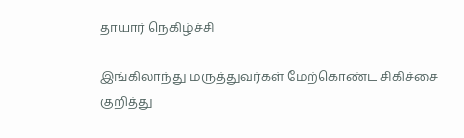தாயார் நெகிழ்ச்சி

இங்கிலாந்து மருத்துவர்கள் மேற்கொண்ட சிகிச்சை குறித்து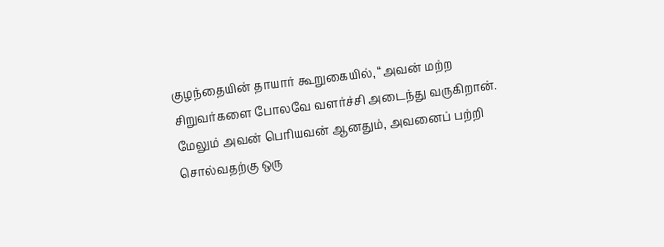குழந்தையின் தாயார் கூறுகையில், “அவன் மற்ற சிறுவர்களை போலவே வளர்ச்சி அடைந்து வருகிறான். மேலும் அவன் பெரியவன் ஆனதும், அவனைப் பற்றி சொல்வதற்கு ஒரு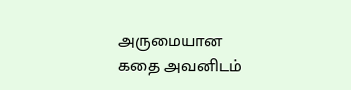அருமையான கதை அவனிடம்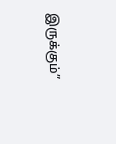இருக்கும்”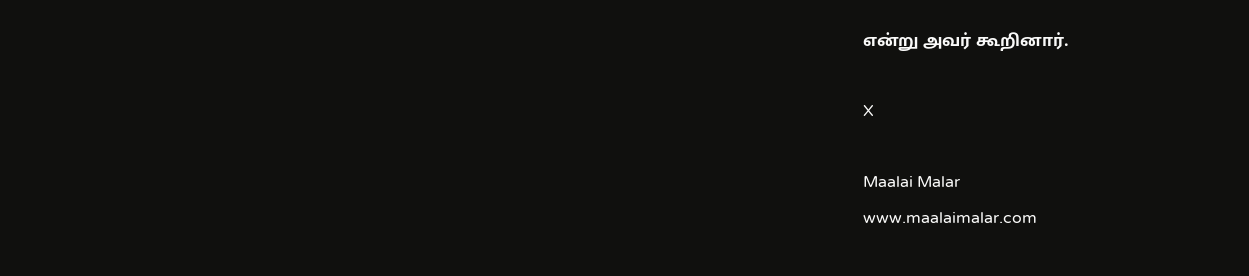என்று அவர் கூறினார்.

X

Maalai Malar
www.maalaimalar.com